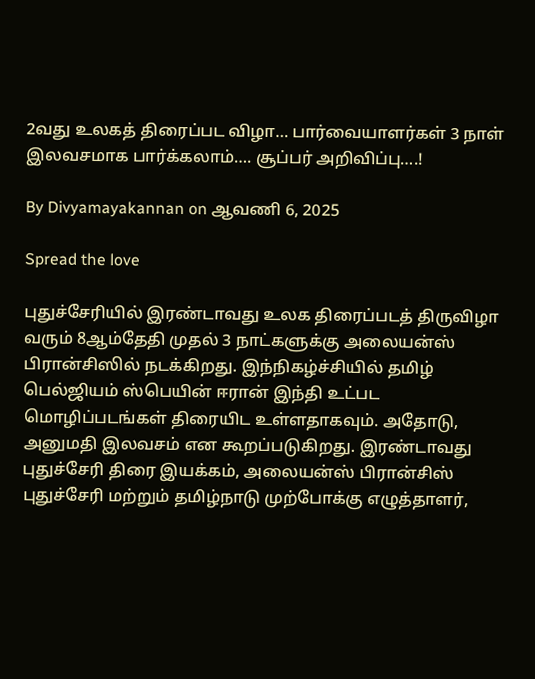2வது உலகத் திரைப்பட விழா… பார்வையாளர்கள் 3 நாள் இலவசமாக பார்க்கலாம்…. சூப்பர் அறிவிப்பு….!

By Divyamayakannan on ஆவணி 6, 2025

Spread the love

புதுச்சேரியில் இரண்டாவது உலக திரைப்படத் திருவிழா வரும் 8ஆம்தேதி முதல் 3 நாட்களுக்கு அலையன்ஸ் பிரான்சிஸில் நடக்கிறது. இந்நிகழ்ச்சியில் தமிழ் பெல்ஜியம் ஸ்பெயின் ஈரான் இந்தி உட்பட மொழிப்படங்கள் திரையிட உள்ளதாகவும். அதோடு, அனுமதி இலவசம் என கூறப்படுகிறது. இரண்டாவது புதுச்சேரி திரை இயக்கம், அலையன்ஸ் பிரான்சிஸ் புதுச்சேரி மற்றும் தமிழ்நாடு முற்போக்கு எழுத்தாளர்,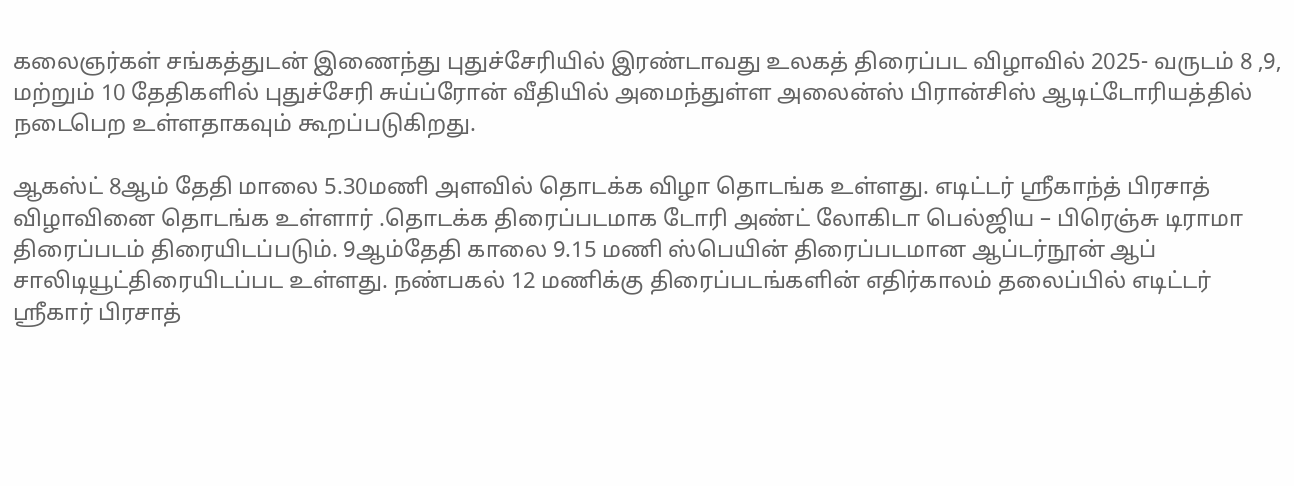கலைஞர்கள் சங்கத்துடன் இணைந்து புதுச்சேரியில் இரண்டாவது உலகத் திரைப்பட விழாவில் 2025- வருடம் 8 ,9, மற்றும் 10 தேதிகளில் புதுச்சேரி சுய்ப்ரோன் வீதியில் அமைந்துள்ள அலைன்ஸ் பிரான்சிஸ் ஆடிட்டோரியத்தில் நடைபெற உள்ளதாகவும் கூறப்படுகிறது.

ஆகஸ்ட் 8ஆம் தேதி மாலை 5.30மணி அளவில் தொடக்க விழா தொடங்க உள்ளது. எடிட்டர் ஸ்ரீகாந்த் பிரசாத் விழாவினை தொடங்க உள்ளார் .தொடக்க திரைப்படமாக டோரி அண்ட் லோகிடா பெல்ஜிய – பிரெஞ்சு டிராமா திரைப்படம் திரையிடப்படும். 9ஆம்தேதி காலை 9.15 மணி ஸ்பெயின் திரைப்படமான ஆப்டர்நூன் ஆப் சாலிடியூட்திரையிடப்பட உள்ளது. நண்பகல் 12 மணிக்கு திரைப்படங்களின் எதிர்காலம் தலைப்பில் எடிட்டர் ஸ்ரீகார் பிரசாத்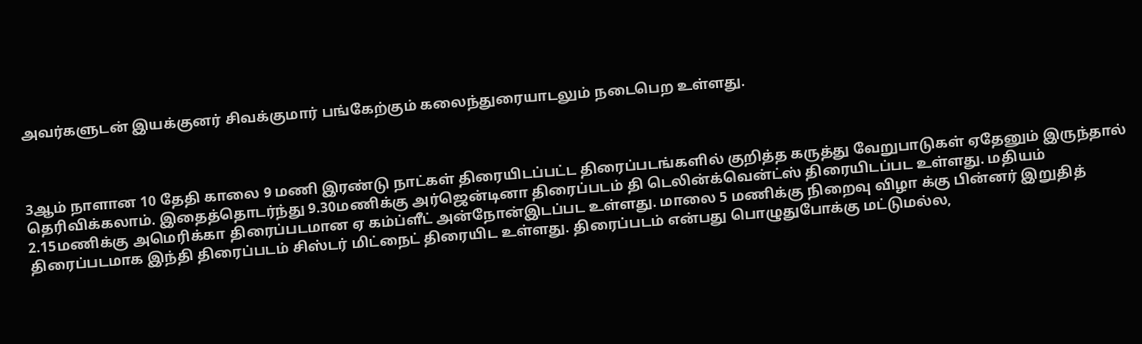அவர்களுடன் இயக்குனர் சிவக்குமார் பங்கேற்கும் கலைந்துரையாடலும் நடைபெற உள்ளது.



3ஆம் நாளான 10 தேதி காலை 9 மணி இரண்டு நாட்கள் திரையிடப்பட்ட திரைப்படங்களில் குறித்த கருத்து வேறுபாடுகள் ஏதேனும் இருந்தால் தெரிவிக்கலாம். இதைத்தொடர்ந்து 9.30மணிக்கு அர்ஜென்டினா திரைப்படம் தி டெலின்க்வென்ட்ஸ் திரையிடப்பட உள்ளது. மதியம் 2.15மணிக்கு அமெரிக்கா திரைப்படமான ஏ கம்ப்ளீட் அன்நோன்இடப்பட உள்ளது. மாலை 5 மணிக்கு நிறைவு விழா க்கு பின்னர் இறுதித் திரைப்படமாக இந்தி திரைப்படம் சிஸ்டர் மிட்நைட் திரையிட உள்ளது. திரைப்படம் என்பது பொழுதுபோக்கு மட்டுமல்ல,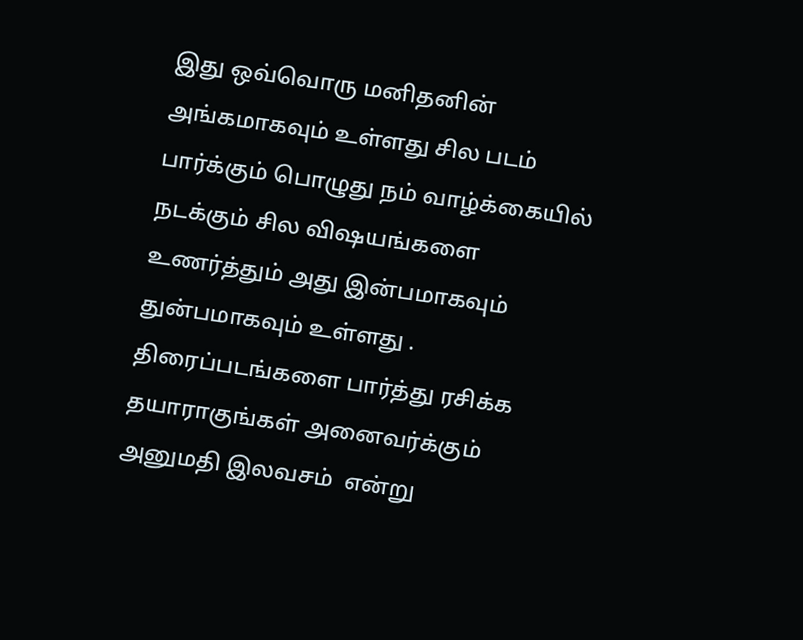இது ஒவ்வொரு மனிதனின் அங்கமாகவும் உள்ளது சில படம் பார்க்கும் பொழுது நம் வாழ்க்கையில் நடக்கும் சில விஷயங்களை உணர்த்தும் அது இன்பமாகவும் துன்பமாகவும் உள்ளது . திரைப்படங்களை பார்த்து ரசிக்க தயாராகுங்கள் அனைவர்க்கும்  அனுமதி இலவசம்  என்று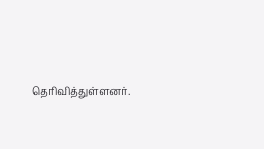தெரிவித்துள்ளனர்.